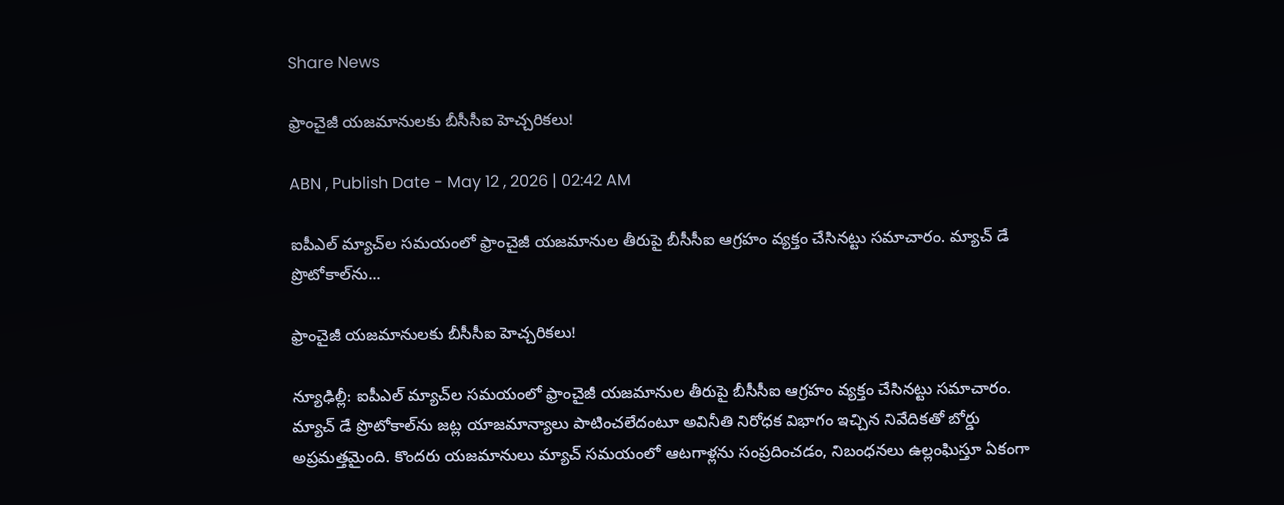Share News

ఫ్రాంచైజీ యజమానులకు బీసీసీఐ హెచ్చరికలు!

ABN , Publish Date - May 12 , 2026 | 02:42 AM

ఐపీఎల్‌ మ్యాచ్‌ల సమయంలో ఫ్రాంచైజీ యజమానుల తీరుపై బీసీసీఐ ఆగ్రహం వ్యక్తం చేసినట్టు సమాచారం. మ్యాచ్‌ డే ప్రొటోకాల్‌ను...

ఫ్రాంచైజీ యజమానులకు బీసీసీఐ హెచ్చరికలు!

న్యూఢిల్లీ: ఐపీఎల్‌ మ్యాచ్‌ల సమయంలో ఫ్రాంచైజీ యజమానుల తీరుపై బీసీసీఐ ఆగ్రహం వ్యక్తం చేసినట్టు సమాచారం. మ్యాచ్‌ డే ప్రొటోకాల్‌ను జట్ల యాజమాన్యాలు పాటించలేదంటూ అవినీతి నిరోధక విభాగం ఇచ్చిన నివేదికతో బోర్డు అప్రమత్తమైంది. కొందరు యజమానులు మ్యాచ్‌ సమయంలో ఆటగాళ్లను సంప్రదించడం, నిబంధనలు ఉల్లంఘిస్తూ ఏకంగా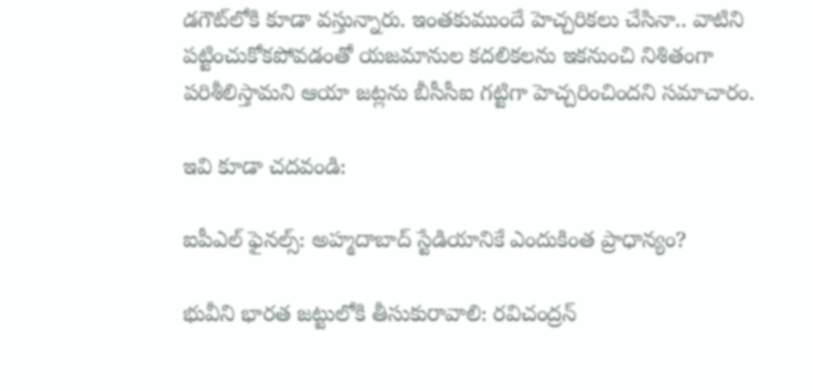డగౌట్‌లోకి కూడా వస్తున్నారు. ఇంతకుముందే హెచ్చరికలు చేసినా.. వాటిని పట్టించుకోకపోవడంతో యజమానుల కదలికలను ఇకనుంచి నిశితంగా పరిశీలిస్తామని ఆయా జట్లను బీసీసీఐ గట్టిగా హెచ్చరించిందని సమాచారం.

ఇవి కూడా చదవండి:

ఐపీఎల్ ఫైనల్స్: అహ్మదాబాద్ స్టేడియానికే ఎందుకింత ప్రాధాన్యం?

భువీని భారత జట్టులోకి తీసుకురావాలి: రవిచంద్రన్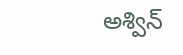అశ్విన్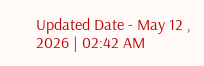Updated Date - May 12 , 2026 | 02:42 AM